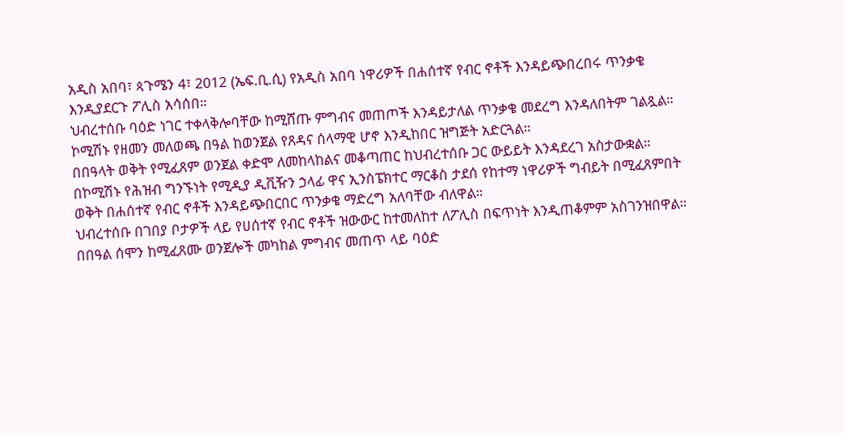አዲስ አበባ፣ ጳጉሜን 4፣ 2012 (ኤፍ.ቢ.ሲ) የአዲስ አበባ ነዋሪዎች በሐሰተኛ የብር ኖቶች እንዳይጭበረበሩ ጥንቃቄ እንዲያደርጉ ፖሊስ አሳሰበ።
ህብረተሰቡ ባዕድ ነገር ተቀላቅሎባቸው ከሚሸጡ ምግብና መጠጦች እንዳይታለል ጥንቃቄ መደረግ እንዳለበትም ገልጿል።
ኮሚሽኑ የዘመን መለወጫ በዓል ከወንጀል የጸዳና ሰላማዊ ሆኖ እንዲከበር ዝግጅት አድርጓል።
በበዓላት ወቅት የሚፈጸም ወንጀል ቀድሞ ለመከላከልና መቆጣጠር ከህብረተሰቡ ጋር ውይይት እንዳደረገ አስታውቋል።
በኮሚሽኑ የሕዝብ ግንኙነት የሚዲያ ዲቪዥን ኃላፊ ዋና ኢንስፔክተር ማርቆስ ታደሰ የከተማ ነዋሪዎች ግብይት በሚፈጸምበት ወቅት በሐሰተኛ የብር ኖቶች እንዳይጭበርበር ጥንቃቄ ማድረግ አለባቸው ብለዋል።
ህብረተሰቡ በገበያ ቦታዎች ላይ የሀሰተኛ የብር ኖቶች ዝውውር ከተመለከተ ለፖሊስ በፍጥነት እንዲጠቆምም አስገንዝበዋል።
በበዓል ሰሞን ከሚፈጸሙ ወንጀሎች መካከል ምግብና መጠጥ ላይ ባዕድ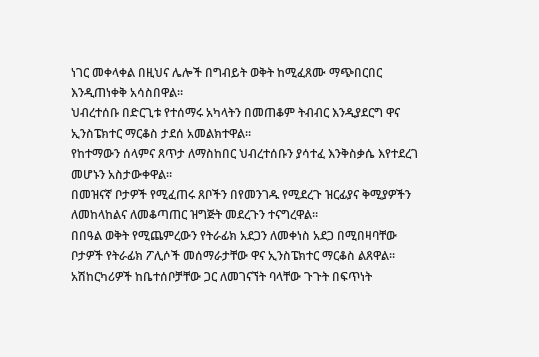ነገር መቀላቀል በዚህና ሌሎች በግብይት ወቅት ከሚፈጸሙ ማጭበርበር እንዲጠነቀቅ አሳስበዋል።
ህብረተሰቡ በድርጊቱ የተሰማሩ አካላትን በመጠቆም ትብብር እንዲያደርግ ዋና ኢንስፔክተር ማርቆስ ታደሰ አመልክተዋል።
የከተማውን ሰላምና ጸጥታ ለማስከበር ህብረተሰቡን ያሳተፈ እንቅስቃሴ እየተደረገ መሆኑን አስታውቀዋል።
በመዝናኛ ቦታዎች የሚፈጠሩ ጸቦችን በየመንገዱ የሚደረጉ ዝርፊያና ቅሚያዎችን ለመከላከልና ለመቆጣጠር ዝግጅት መደረጉን ተናግረዋል።
በበዓል ወቅት የሚጨምረውን የትራፊክ አደጋን ለመቀነስ አደጋ በሚበዛባቸው ቦታዎች የትራፊክ ፖሊሶች መሰማራታቸው ዋና ኢንስፔክተር ማርቆስ ልጸዋል።
አሽከርካሪዎች ከቤተሰቦቻቸው ጋር ለመገናኘት ባላቸው ጉጉት በፍጥነት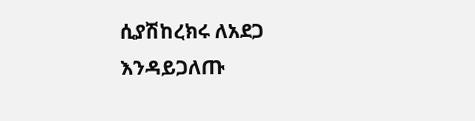ሲያሽከረክሩ ለአደጋ እንዳይጋለጡ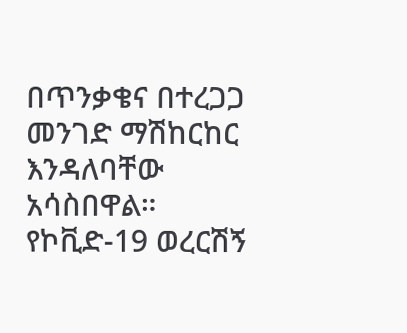በጥንቃቄና በተረጋጋ መንገድ ማሽከርከር እንዳለባቸው አሳስበዋል።
የኮቪድ-19 ወረርሽኝ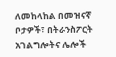ለመከላከል በመዝናኛ ቦታዎች፣ በትራንስፖርት አገልግሎትና ሌሎች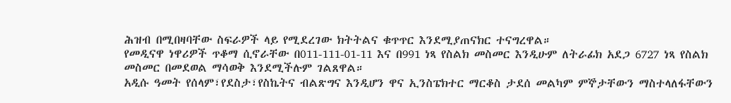ሕዝብ በሚበዛባቸው ስፍራዎች ላይ የሚደረገው ክትትልና ቁጥጥር እንደሚያጠናክር ተናግረዋል።
የመዲናዋ ነዋሪዎች ጥቆማ ሲኖራቸው በ011-111-01-11 እና በ991 ነጻ የስልክ መስመር እንዲሁም ለትራፊክ አደጋ 6727 ነጻ የስልክ መስመር በመደወል ማሳወቅ እንደሚችሉም ገልጸዋል።
አዲሱ ዓመት የሰላም፣የደስታ፣የስኬትና ብልጽግና እንዲሆን ዋና ኢንስፔክተር ማርቆስ ታደሰ መልካም ምኞታቸውን ማስተላለፋቸውን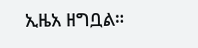ኢዜአ ዘግቧል።